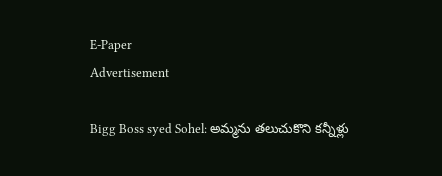E-Paper
Advertisement

Bigg Boss syed Sohel: అమ్మను తలుచుకొని కన్నీళ్లు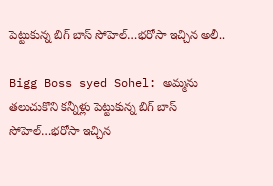పెట్టుకున్న బిగ్ బాస్ సోహెల్…భరోసా ఇచ్చిన అలీ..

Bigg Boss syed Sohel: అమ్మను తలుచుకొని కన్నీళ్లు పెట్టుకున్న బిగ్ బాస్ సోహెల్…భరోసా ఇచ్చిన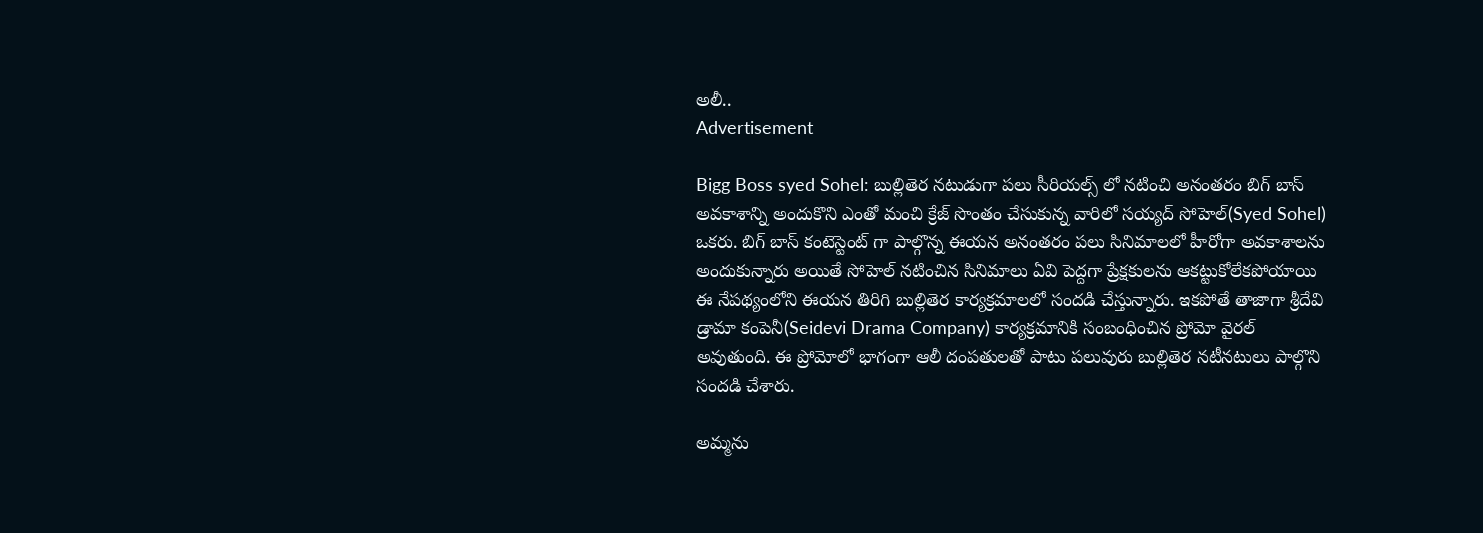అలీ..
Advertisement

Bigg Boss syed Sohel: బుల్లితెర నటుడుగా పలు సీరియల్స్ లో నటించి అనంతరం బిగ్ బాస్ అవకాశాన్ని అందుకొని ఎంతో మంచి క్రేజ్ సొంతం చేసుకున్న వారిలో సయ్యద్ సోహెల్(Syed Sohel) ఒకరు. బిగ్ బాస్ కంటెస్టెంట్ గా పాల్గొన్న ఈయన అనంతరం పలు సినిమాలలో హీరోగా అవకాశాలను అందుకున్నారు అయితే సోహెల్ నటించిన సినిమాలు ఏవి పెద్దగా ప్రేక్షకులను ఆకట్టుకోలేకపోయాయి ఈ నేపథ్యంలోని ఈయన తిరిగి బుల్లితెర కార్యక్రమాలలో సందడి చేస్తున్నారు. ఇకపోతే తాజాగా శ్రీదేవి డ్రామా కంపెనీ(Seidevi Drama Company) కార్యక్రమానికి సంబంధించిన ప్రోమో వైరల్ అవుతుంది. ఈ ప్రోమోలో భాగంగా ఆలీ దంపతులతో పాటు పలువురు బుల్లితెర నటీనటులు పాల్గొని సందడి చేశారు.

అమ్మను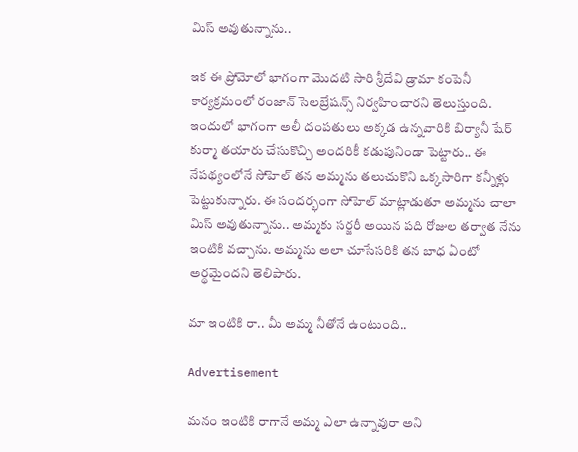మిస్ అవుతున్నాను..

ఇక ఈ ప్రోమోలో భాగంగా మొదటి సారి శ్రీదేవి డ్రామా కంపెనీ కార్యక్రమంలో రంజాన్ సెలబ్రేషన్స్ నిర్వహించారని తెలుస్తుంది. ఇందులో భాగంగా అలీ దంపతులు అక్కడ ఉన్నవారికి బిర్యానీ షేర్ కుర్మా తయారు చేసుకొచ్చి అందరికీ కడుపునిండా పెట్టారు.. ఈ నేపథ్యంలోనే సోహెల్ తన అమ్మను తలుచుకొని ఒక్కసారిగా కన్నీళ్లు పెట్టుకున్నారు. ఈ సందర్భంగా సోహెల్ మాట్లాడుతూ అమ్మను చాలా మిస్ అవుతున్నాను.. అమ్మకు సర్జరీ అయిన పది రోజుల తర్వాత నేను ఇంటికి వచ్చాను. అమ్మను అలా చూసేసరికి తన బాధ ఏంటో అర్థమైందని తెలిపారు.

మా ఇంటికి రా.. మీ అమ్మ నీతోనే ఉంటుంది..

Advertisement

మనం ఇంటికి రాగానే అమ్మ ఎలా ఉన్నావురా అని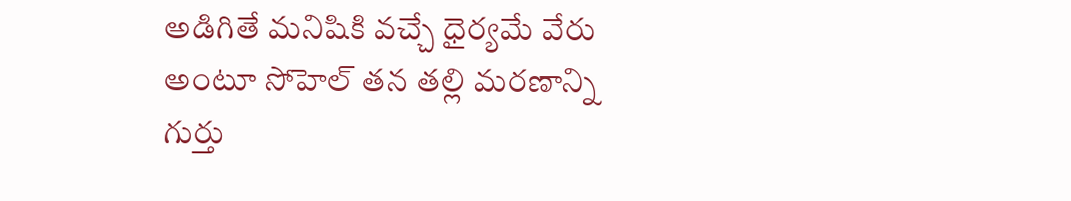అడిగితే మనిషికి వచ్చే ధైర్యమే వేరు అంటూ సోహెల్ తన తల్లి మరణాన్ని గుర్తు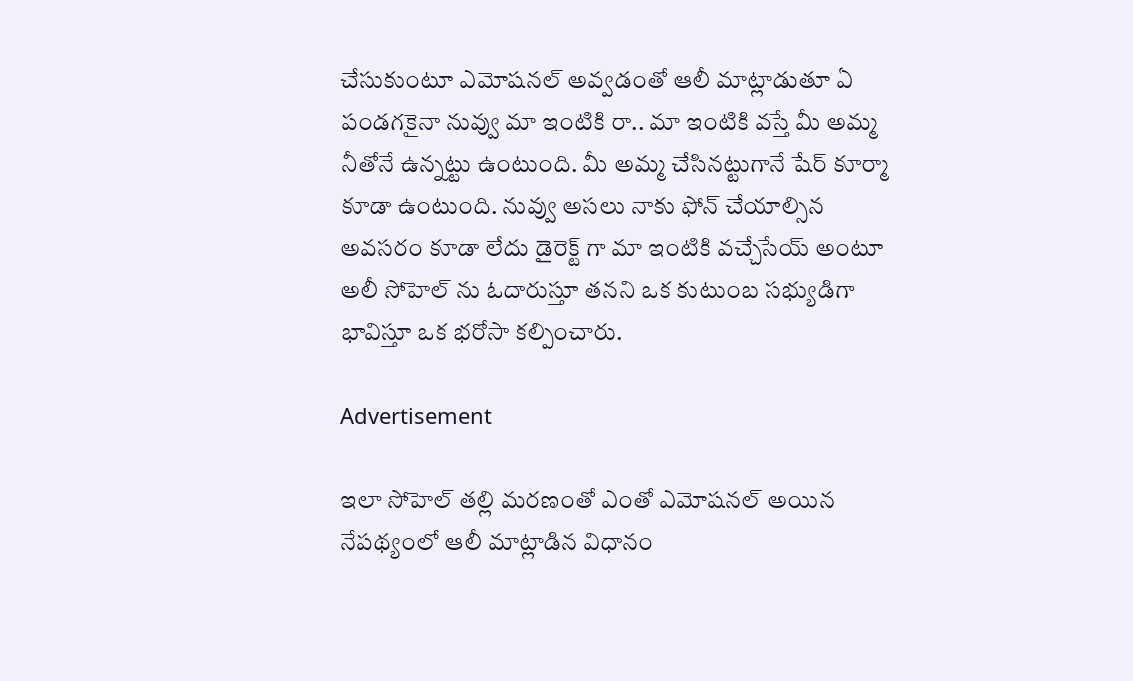చేసుకుంటూ ఎమోషనల్ అవ్వడంతో ఆలీ మాట్లాడుతూ ఏ పండగకైనా నువ్వు మా ఇంటికి రా.. మా ఇంటికి వస్తే మీ అమ్మ నీతోనే ఉన్నట్టు ఉంటుంది. మీ అమ్మ చేసినట్టుగానే షేర్ కూర్మా కూడా ఉంటుంది. నువ్వు అసలు నాకు ఫోన్ చేయాల్సిన అవసరం కూడా లేదు డైరెక్ట్ గా మా ఇంటికి వచ్చేసేయ్ అంటూ అలీ సోహెల్ ను ఓదారుస్తూ తనని ఒక కుటుంబ సభ్యుడిగా భావిస్తూ ఒక భరోసా కల్పించారు.

Advertisement

ఇలా సోహెల్ తల్లి మరణంతో ఎంతో ఎమోషనల్ అయిన నేపథ్యంలో ఆలీ మాట్లాడిన విధానం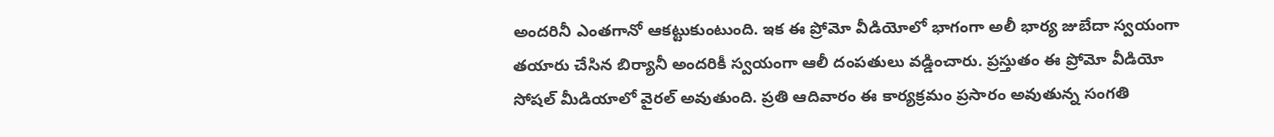అందరినీ ఎంతగానో ఆకట్టుకుంటుంది. ఇక ఈ ప్రోమో వీడియోలో భాగంగా అలీ భార్య జుబేదా స్వయంగా తయారు చేసిన బిర్యానీ అందరికీ స్వయంగా ఆలీ దంపతులు వడ్డించారు. ప్రస్తుతం ఈ ప్రోమో వీడియో సోషల్ మీడియాలో వైరల్ అవుతుంది. ప్రతి ఆదివారం ఈ కార్యక్రమం ప్రసారం అవుతున్న సంగతి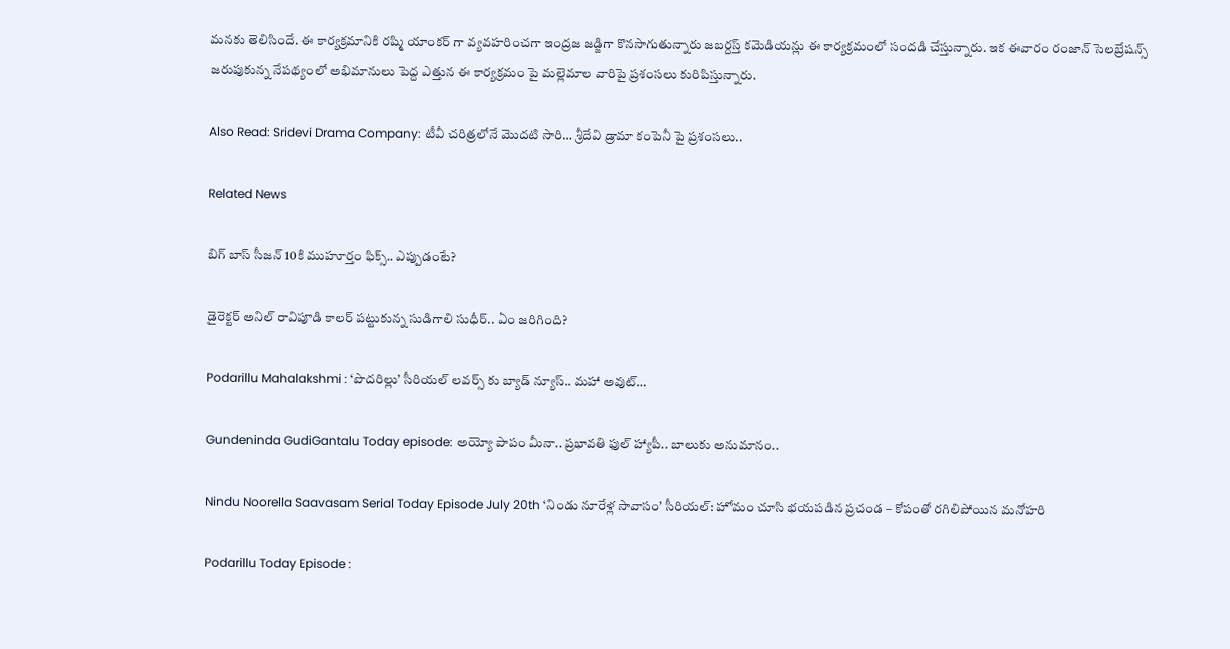మనకు తెలిసిందే. ఈ కార్యక్రమానికి రష్మి యాంకర్ గా వ్యవహరించగా ఇంద్రజ జడ్జిగా కొనసాగుతున్నారు జబర్దస్త్ కమెడియన్లు ఈ కార్యక్రమంలో సందడి చేస్తున్నారు. ఇక ఈవారం రంజాన్ సెలబ్రేషన్స్ జరుపుకున్న నేపథ్యంలో అభిమానులు పెద్ద ఎత్తున ఈ కార్యక్రమం పై మల్లెమాల వారిపై ప్రశంసలు కురిపిస్తున్నారు.

Also Read: Sridevi Drama Company: టీవీ చరిత్రలోనే మొదటి సారి… శ్రీదేవి డ్రామా కంపెనీ పై ప్రశంసలు..

Related News

బిగ్ బాస్ సీజన్ 10కి ముహూర్తం ఫిక్స్.. ఎప్పుడంటే?

డైరెక్టర్ అనిల్ రావిపూడి కాలర్ పట్టుకున్న సుడిగాలి సుధీర్.. ఏం జరిగింది?

Podarillu Mahalakshmi : ‘పొదరిల్లు’ సీరియల్ లవర్స్ కు బ్యాడ్ న్యూస్.. మహా అవుట్…

Gundeninda GudiGantalu Today episode: అయ్యో పాపం మీనా.. ప్రభావతి ఫుల్ హ్యాపీ.. బాలుకు అనుమానం..

Nindu Noorella Saavasam Serial Today Episode July 20th ‘నిండు నూరేళ్ల సావాసం’ సీరియల్‌: హోమం చూసి భయపడిన ప్రచండ – కోపంతో రగిలిపోయిన మనోహరి

Podarillu Today Episode :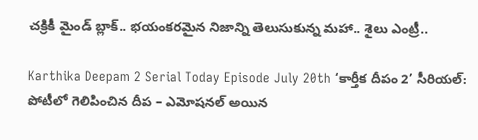చక్రికీ మైండ్ బ్లాక్.. భయంకరమైన నిజాన్ని తెలుసుకున్న మహా.. శైలు ఎంట్రీ..

Karthika Deepam 2 Serial Today Episode July 20th ‘కార్తీక దీపం 2’ సీరియల్‌: పోటీలో గెలిపించిన దీప – ఎమోషనల్ అయిన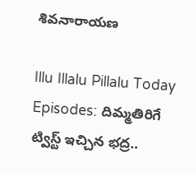శివనారాయణ

Illu Illalu Pillalu Today Episodes: దిమ్మతిరిగే ట్విస్ట్ ఇచ్చిన భద్ర..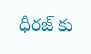ధీరజ్ కు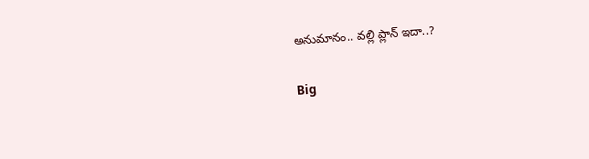అనుమానం.. వల్లి ప్లాన్ ఇదా..?

Big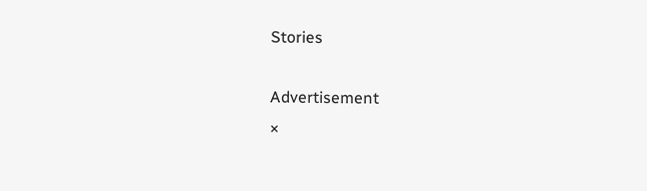Stories

Advertisement
×